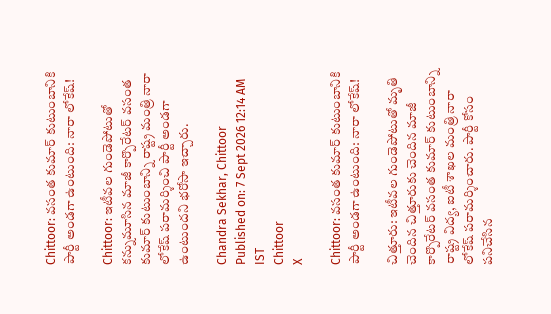Chittoor: వసంత కుమార్ కుటుంబానికి పార్టీ అండగా ఉంటుంది: నారా లోకేష్!

Chittoor: ఇటీవల గుండెపోటుతో కన్నుమూసిన మాజీ కార్పొరేటర్ వసంత కుమార్ కుటుంబాన్ని రాష్ట్ర మంత్రి నారా లోకేష్ పరామర్శించి పార్టీ అండగా ఉంటుందని భరోసా ఇచ్చారు.

Chandra Sekhar, Chittoor
Published on: 7 Sept 2026 12:14 AM IST
Chittoor
X

Chittoor: వసంత కుమార్ కుటుంబానికి పార్టీ అండగా ఉంటుంది: నారా లోకేష్!

చిత్తూరు: ఇటీవల గుండెపోటుతో మృతి చెందిన చిత్తూరుకు చెందిన మాజీ కార్పొరేటర్ వసంత కుమార్ కుటుంబాన్ని రాష్ట్ర విద్య, ఐటీ శాఖల మంత్రి నారా లోకేష్ పరామర్శించారు. పార్టీ కోసం పనిచేసిన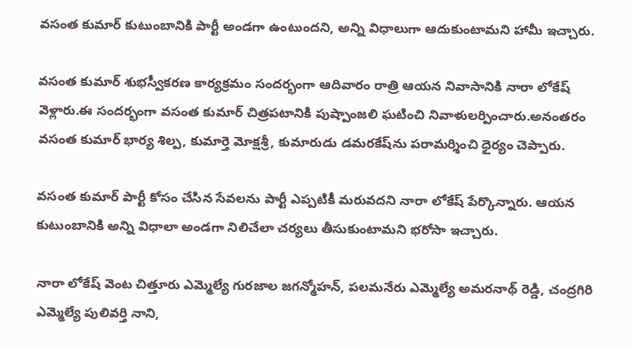వసంత కుమార్ కుటుంబానికి పార్టీ అండగా ఉంటుందని, అన్ని విధాలుగా ఆదుకుంటామని హామీ ఇచ్చారు.

వసంత కుమార్ శుభస్వీకరణ కార్యక్రమం సందర్భంగా ఆదివారం రాత్రి ఆయన నివాసానికి నారా లోకేష్ వెళ్లారు.ఈ సందర్భంగా వసంత కుమార్ చిత్రపటానికి పుష్పాంజలి ఘటించి నివాళులర్పించారు.అనంతరం వసంత కుమార్ భార్య శిల్ప, కుమార్తె మోక్షశ్రీ, కుమారుడు డమరకేష్‌ను పరామర్శించి ధైర్యం చెప్పారు.

వసంత కుమార్ పార్టీ కోసం చేసిన సేవలను పార్టీ ఎప్పటికీ మరువదని నారా లోకేష్ పేర్కొన్నారు. ఆయన కుటుంబానికి అన్ని విధాలా అండగా నిలిచేలా చర్యలు తీసుకుంటామని భరోసా ఇచ్చారు.

నారా లోకేష్ వెంట చిత్తూరు ఎమ్మెల్యే గురజాల జగన్మోహన్, పలమనేరు ఎమ్మెల్యే అమరనాథ్ రెడ్డి, చంద్రగిరి ఎమ్మెల్యే పులివర్తి నాని,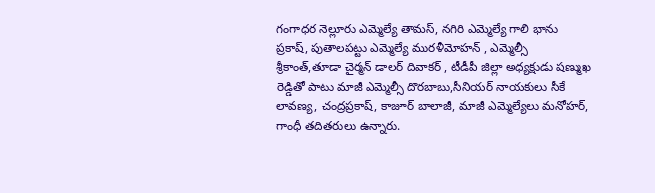గంగాధర నెల్లూరు ఎమ్మెల్యే తామస్, నగిరి ఎమ్మెల్యే గాలి భాను ప్రకాష్, పుతాలపట్టు ఎమ్మెల్యే మురళీమోహన్ , ఎమ్మెల్సీ శ్రీకాంత్‌,తూడా చైర్మన్ డాలర్ దివాకర్ , టీడీపీ జిల్లా అధ్యక్షుడు షణ్ముఖ రెడ్డితో పాటు మాజీ ఎమ్మెల్సీ దొరబాబు,సీనియర్ నాయకులు సీకే లావణ్య, చంద్రప్రకాష్, కాజూర్ బాలాజీ, మాజీ ఎమ్మెల్యేలు మనోహర్, గాంధీ తదితరులు ఉన్నారు.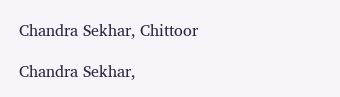Chandra Sekhar, Chittoor

Chandra Sekhar,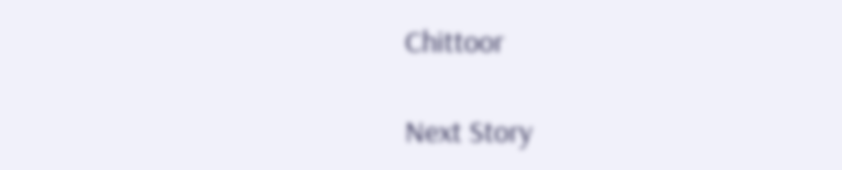Chittoor

Next Story